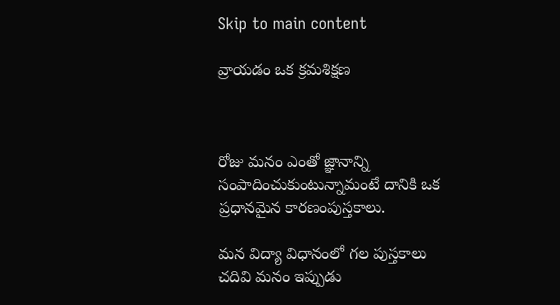Skip to main content

వ్రాయడం ఒక క్రమశిక్షణ



రోజు మనం ఎంతో జ్ఞానాన్ని సంపాదించుకుంటున్నామంటే దానికి ఒక ప్రధానమైన కారణంపుస్తకాలు.

మన విద్యా విధానంలో గల పుస్తకాలు చదివి మనం ఇప్పుడు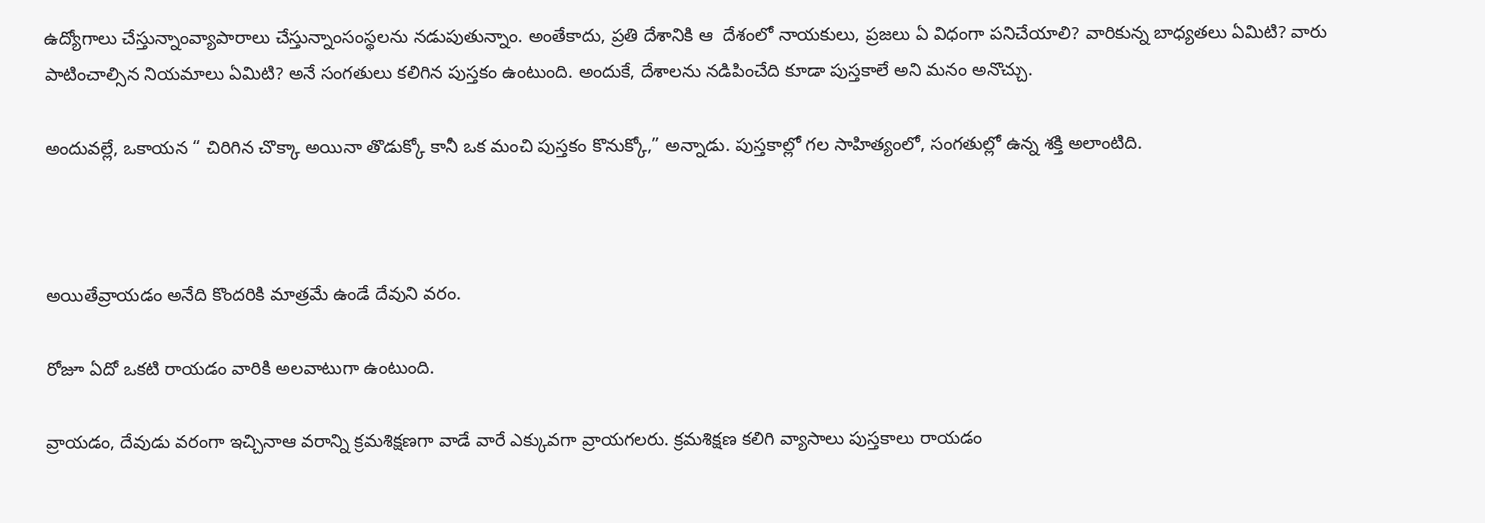ఉద్యోగాలు చేస్తున్నాంవ్యాపారాలు చేస్తున్నాంసంస్థలను నడుపుతున్నాం. అంతేకాదు, ప్రతి దేశానికి ఆ  దేశంలో నాయకులు, ప్రజలు ఏ విధంగా పనిచేయాలి? వారికున్న బాధ్యతలు ఏమిటి? వారు పాటించాల్సిన నియమాలు ఏమిటి? అనే సంగతులు కలిగిన పుస్తకం ఉంటుంది. అందుకే, దేశాలను నడిపించేది కూడా పుస్తకాలే అని మనం అనొచ్చు.

అందువల్లే, ఒకాయన “ చిరిగిన చొక్కా అయినా తొడుక్కో కానీ ఒక మంచి పుస్తకం కొనుక్కో,” అన్నాడు. పుస్తకాల్లో గల సాహిత్యంలో, సంగతుల్లో ఉన్న శక్తి అలాంటిది.



అయితేవ్రాయడం అనేది కొందరికి మాత్రమే ఉండే దేవుని వరం.

రోజూ ఏదో ఒకటి రాయడం వారికి అలవాటుగా ఉంటుంది.

వ్రాయడం, దేవుడు వరంగా ఇచ్చినాఆ వరాన్ని క్రమశిక్షణగా వాడే వారే ఎక్కువగా వ్రాయగలరు. క్రమశిక్షణ కలిగి వ్యాసాలు పుస్తకాలు రాయడం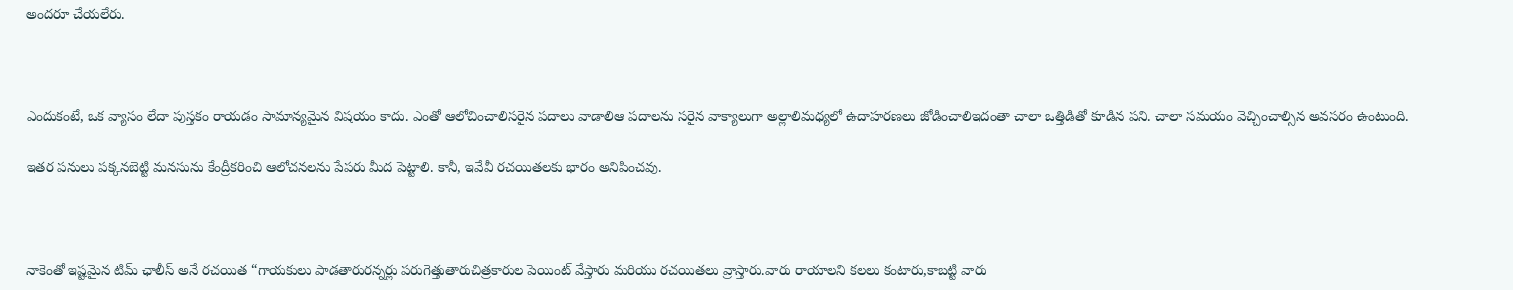అందరూ చేయలేరు.



ఎందుకంటే, ఒక వ్యాసం లేదా పుస్తకం రాయడం సామాన్యమైన విషయం కాదు. ఎంతో ఆలోచించాలిసరైన పదాలు వాడాలిఆ పదాలను సరైన వాక్యాలుగా అల్లాలిమధ్యలో ఉదాహరణలు జోడించాలిఇదంతా చాలా ఒత్తిడితో కూడిన పని. చాలా సమయం వెచ్చించాల్సిన అవసరం ఉంటుంది.

ఇతర పనులు పక్కనబెట్టి మనసును కేంద్రీకరించి ఆలోచనలను పేపరు మీద పెట్టాలి. కానీ, ఇవేవీ రచయితలకు భారం అనిపించవు.



నాకెంతో ఇష్టమైన టిమ్ ఛాలీస్ అనే రచయిత “గాయకులు పాడతారురన్నర్లు పరుగెత్తుతారుచిత్రకారుల పెయింట్ వేస్తారు మరియు రచయితలు వ్రాస్తారు.వారు రాయాలని కలలు కంటారు,కాబట్టి వారు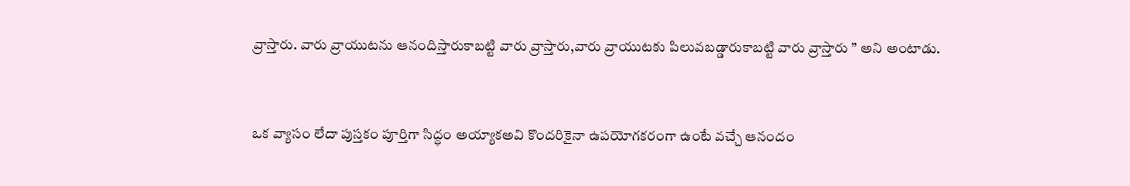వ్రాస్తారు. వారు వ్రాయుటను ఆనందిస్తారుకాబట్టి వారు వ్రాస్తారు,వారు వ్రాయుటకు పిలువబడ్డారుకాబట్టి వారు వ్రాస్తారు ” అని అంటాడు.



ఒక వ్యాసం లేదా పుస్తకం పూర్తిగా సిద్ధం అయ్యాకఅవి కొందరికైనా ఉపయోగకరంగా ఉంటే వచ్చే ఆనందం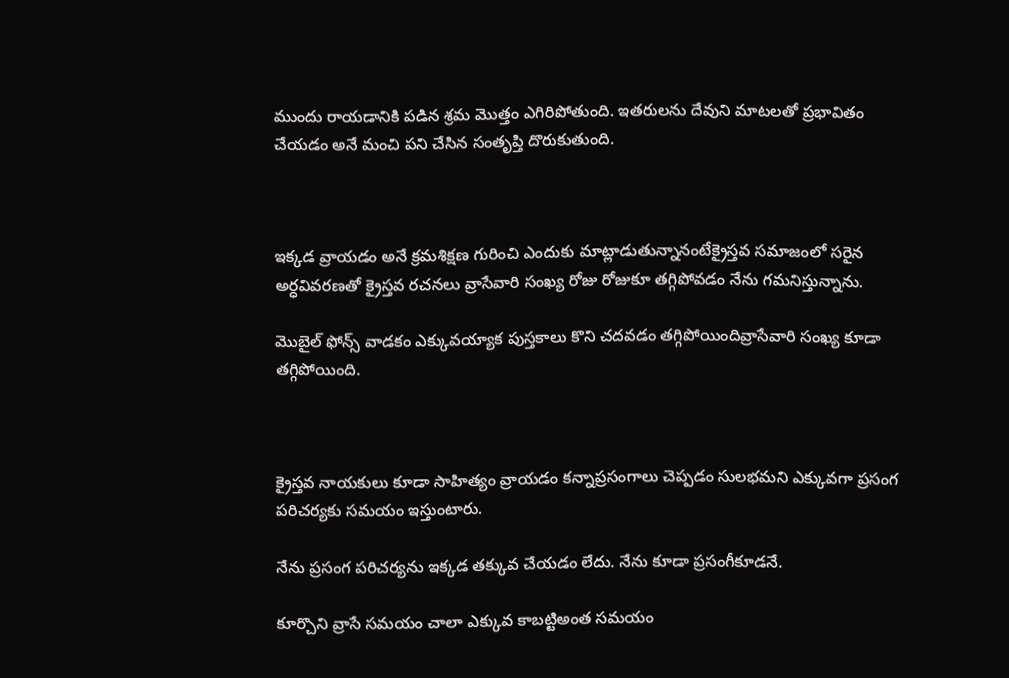ముందు రాయడానికి పడిన శ్రమ మొత్తం ఎగిరిపోతుంది. ఇతరులను దేవుని మాటలతో ప్రభావితం చేయడం అనే మంచి పని చేసిన సంతృప్తి దొరుకుతుంది.



ఇక్కడ వ్రాయడం అనే క్రమశిక్షణ గురించి ఎందుకు మాట్లాడుతున్నానంటేక్రైస్తవ సమాజంలో సరైన అర్ధవివరణతో క్రైస్తవ రచనలు వ్రాసేవారి సంఖ్య రోజు రోజుకూ తగ్గిపోవడం నేను గమనిస్తున్నాను.

మొబైల్ ఫోన్స్ వాడకం ఎక్కువయ్యాక పుస్తకాలు కొని చదవడం తగ్గిపోయిందివ్రాసేవారి సంఖ్య కూడా తగ్గిపోయింది.



క్రైస్తవ నాయకులు కూడా సాహిత్యం వ్రాయడం కన్నాప్రసంగాలు చెప్పడం సులభమని ఎక్కువగా ప్రసంగ పరిచర్యకు సమయం ఇస్తుంటారు.

నేను ప్రసంగ పరిచర్యను ఇక్కడ తక్కువ చేయడం లేదు. నేను కూడా ప్రసంగీకూడనే.

కూర్చొని వ్రాసే సమయం చాలా ఎక్కువ కాబట్టిఅంత సమయం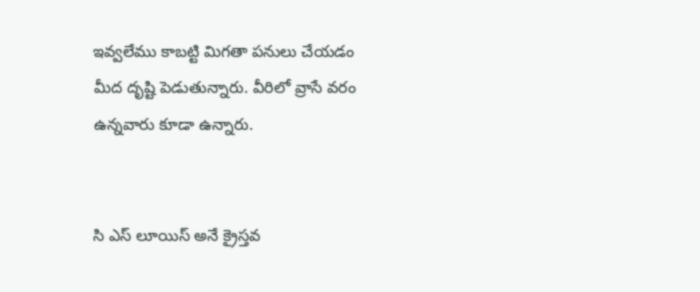ఇవ్వలేము కాబట్టి మిగతా పనులు చేయడం మీద దృష్టి పెడుతున్నారు. వీరిలో వ్రాసే వరం ఉన్నవారు కూడా ఉన్నారు.


సి ఎస్ లూయిస్ అనే క్రైస్తవ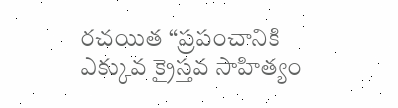రచయిత “ప్రపంచానికి ఎక్కువ క్రైస్తవ సాహిత్యం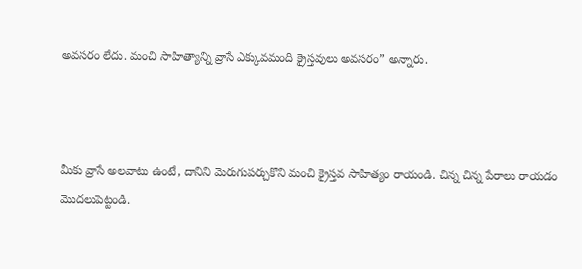అవసరం లేదు. మంచి సాహిత్యాన్ని వ్రాసే ఎక్కువమంది క్రైస్తవులు అవసరం” అన్నారు.



మీకు వ్రాసే అలవాటు ఉంటే, దానిని మెరుగుపర్చుకొని మంచి క్రైస్తవ సాహిత్యం రాయండి. చిన్న చిన్న పేరాలు రాయడం మొదలుపెట్టండి.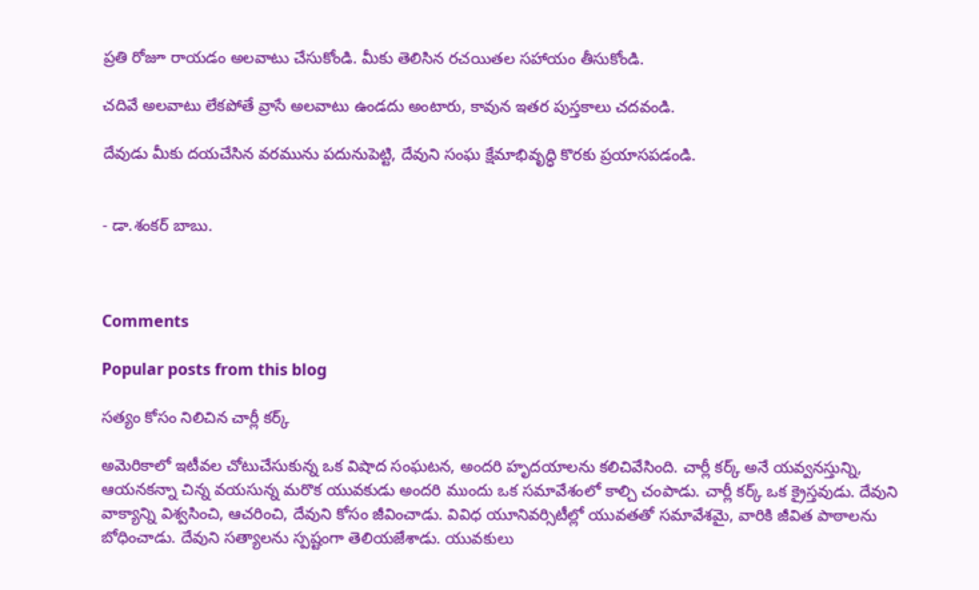ప్రతి రోజూ రాయడం అలవాటు చేసుకోండి. మీకు తెలిసిన రచయితల సహాయం తీసుకోండి.

చదివే అలవాటు లేకపోతే వ్రాసే అలవాటు ఉండదు అంటారు, కావున ఇతర పుస్తకాలు చదవండి.

దేవుడు మీకు దయచేసిన వరమును పదునుపెట్టి, దేవుని సంఘ క్షేమాభివృద్ధి కొరకు ప్రయాసపడండి.


- డా.శంకర్ బాబు.



Comments

Popular posts from this blog

సత్యం కోసం నిలిచిన చార్లీ కర్క్

అమెరికాలో ఇటీవల చోటుచేసుకున్న ఒక విషాద సంఘటన, అందరి హృదయాలను కలిచివేసింది. చార్లీ కర్క్ అనే యవ్వనస్తున్ని, ఆయనకన్నా చిన్న వయసున్న మరొక యువకుడు అందరి ముందు ఒక సమావేశంలో కాల్చి చంపాడు. చార్లీ కర్క్ ఒక క్రైస్తవుడు. దేవుని వాక్యాన్ని విశ్వసించి, ఆచరించి, దేవుని కోసం జీవించాడు. వివిధ యూనివర్సిటీల్లో యువతతో సమావేశమై, వారికి జీవిత పాఠాలను బోధించాడు. దేవుని సత్యాలను స్పష్టంగా తెలియజేశాడు. యువకులు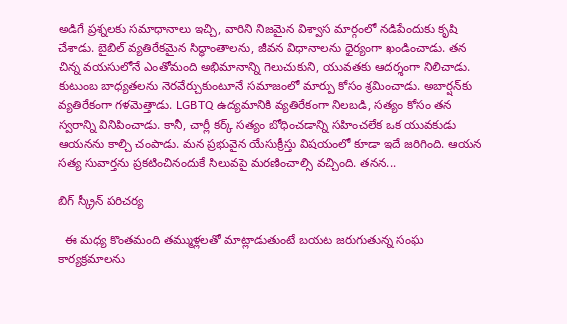అడిగే ప్రశ్నలకు సమాధానాలు ఇచ్చి, వారిని నిజమైన విశ్వాస మార్గంలో నడిపేందుకు కృషి చేశాడు. బైబిల్ వ్యతిరేకమైన సిద్ధాంతాలను, జీవన విధానాలను ధైర్యంగా ఖండించాడు. తన చిన్న వయసులోనే ఎంతోమంది అభిమానాన్ని గెలుచుకుని, యువతకు ఆదర్శంగా నిలిచాడు. కుటుంబ బాధ్యతలను నెరవేర్చుకుంటూనే సమాజంలో మార్పు కోసం శ్రమించాడు. అబార్షన్‌కు వ్యతిరేకంగా గళమెత్తాడు. LGBTQ ఉద్యమానికి వ్యతిరేకంగా నిలబడి, సత్యం కోసం తన స్వరాన్ని వినిపించాడు. కానీ, చార్లీ కర్క్ సత్యం బోధించడాన్ని సహించలేక ఒక యువకుడు ఆయనను కాల్చి చంపాడు. మన ప్రభువైన యేసుక్రీస్తు విషయంలో కూడా ఇదే జరిగింది. ఆయన సత్య సువార్తను ప్రకటించినందుకే సిలువపై మరణించాల్సి వచ్చింది. తనన...

బిగ్ స్క్రీన్ పరిచర్య

  ఈ మధ్య కొంతమంది తమ్ముళ్లలతో మాట్లాడుతుంటే బయట జరుగుతున్న సంఘ కార్యక్రమాలను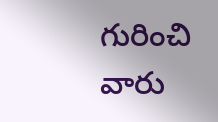గురించి వారు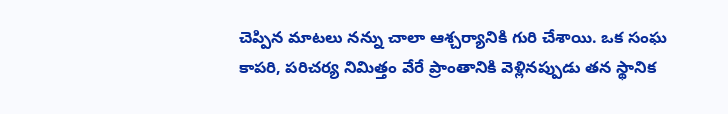చెప్పిన మాటలు నన్ను చాలా ఆశ్చర్యానికి గురి చేశాయి. ఒక సంఘ కాపరి, పరిచర్య నిమిత్తం వేరే ప్రాంతానికి వెళ్లినప్పుడు తన స్థానిక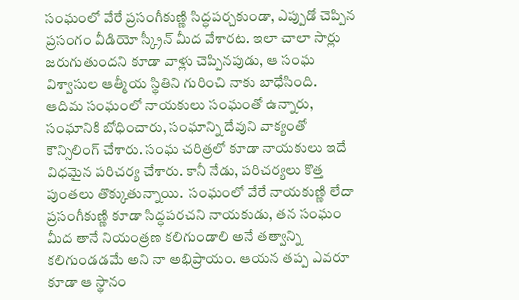సంఘంలో వేరే ప్రసంగీకుణ్ణి సిద్ధపర్చకుండా, ఎప్పుడో చెప్పిన ప్రసంగం వీడియో స్క్రీన్ మీద వేశారట. ఇలా చాలా సార్లు జరుగుతుందని కూడా వాళ్లు చెప్పినపుడు, ఆ సంఘ విశ్వాసుల ఆత్మీయ స్థితిని గురించి నాకు బాధేసింది.  ఆదిమ సంఘంలో నాయకులు సంఘంతో ఉన్నారు, సంఘానికి బోధించారు, సంఘాన్ని దేవుని వాక్యంతో కౌన్సిలింగ్ చేశారు. సంఘ చరిత్రలో కూడా నాయకులు ఇదే విధమైన పరిచర్య చేశారు. కానీ నేడు, పరిచర్యలు కొత్త పుంతలు తొక్కుతున్నాయి.  సంఘంలో వేరే నాయకుణ్ణి లేదా ప్రసంగీకుణ్ణి కూడా సిద్ధపరచని నాయకుడు, తన సంఘం మీద తానే నియంత్రణ కలిగుండాలి అనే తత్వాన్ని కలిగుండడమే అని నా అభిప్రాయం. ఆయన తప్ప ఎవరూ కూడా ఆ స్థానం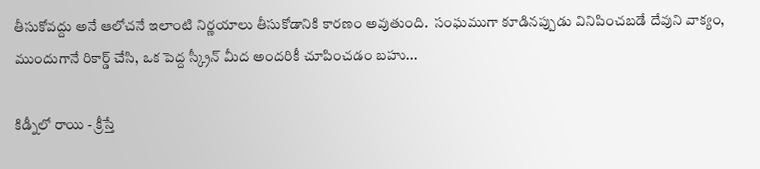తీసుకోవద్దు అనే ఆలోచనే ఇలాంటి నిర్ణయాలు తీసుకోడానికి కారణం అవుతుంది.  సంఘముగా కూడినప్పుడు వినిపించబడే దేవుని వాక్యం, ముందుగానే రికార్డ్ చేసి, ఒక పెద్ద స్క్రీన్ మీద అందరికీ చూపించడం బహు...

కిడ్నీలో రాయి - క్రీస్తే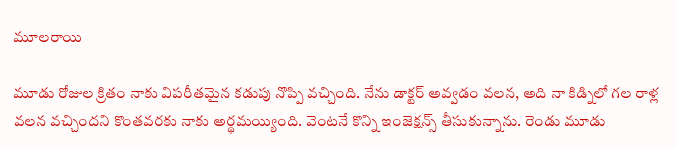మూలరాయి

మూడు రోజుల క్రితం నాకు విపరీతమైన కడుపు నొప్పి వచ్చింది. నేను డాక్టర్ అవ్వడం వలన, అది నా కిడ్నిలో గల రాళ్ల వలన వచ్చిందని కొంతవరకు నాకు అర్థమయ్యింది. వెంటనే కొన్ని ఇంజెక్షన్స్ తీసుకున్నాను. రెండు మూడు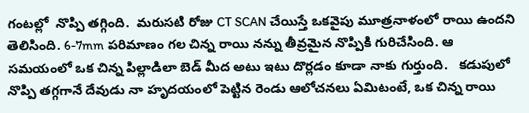గంటల్లో  నొప్పి తగ్గింది.  మరుసటి రోజు CT SCAN చేయిస్తే ఒకవైపు మూత్రనాళంలో రాయి ఉందని తెలిసింది. 6-7mm పరిమాణం గల చిన్న రాయి నన్ను తీవ్రమైన నొప్పికి గురిచేసింది. ఆ సమయంలో ఒక చిన్న పిల్లాడిలా బెడ్ మీద అటు ఇటు దొర్లడం కూడా నాకు గుర్తుంది.   కడుపులో నొప్పి తగ్గగానే దేవుడు నా హృదయంలో పెట్టిన రెండు ఆలోచనలు ఏమిటంటే, ఒక చిన్న రాయి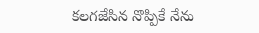కలగజేసిన నొప్పికే నేను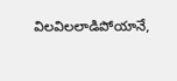విలవిలలాడిపోయానే,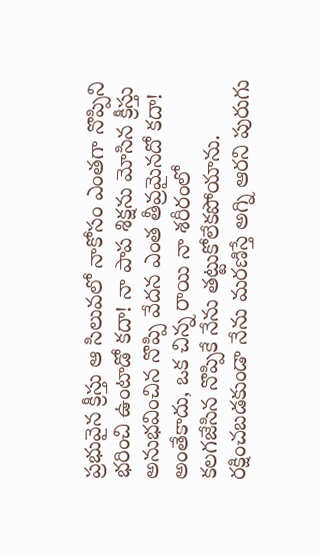ప్రభువైన క్రీస్తు ఆ సిలువలో నాకోసం ఎంతగా నొప్పిని భరించి ఉంటాడో కదా! నా పాప శిక్షను మోసిన క్రీస్తు అనుభవించిన నొప్పి వేదన ఎంత తీవ్రమైనదో కదా! అంతేకాదు, ఒక చిన్న రాయి నా శరీరంలో కలగజేసిన నొప్పికే నేను తట్టుకోలేకపోయాను. రక్షించబడకుండా నేను మరణిస్తే అగ్ని ఆరని పురుగు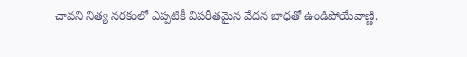చావని నిత్య నరకంలో ఎప్పటికీ విపరీతమైన వేదన బాధతో ఉండిపోయేవాణ్ణి.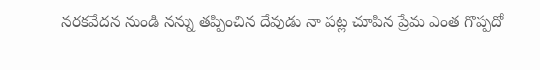నరకవేదన నుండి నన్ను తప్పించిన దేవుడు నా పట్ల చూపిన ప్రేమ ఎంత గొప్పదో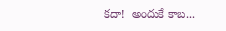కదా!  అందుకే కాబ...